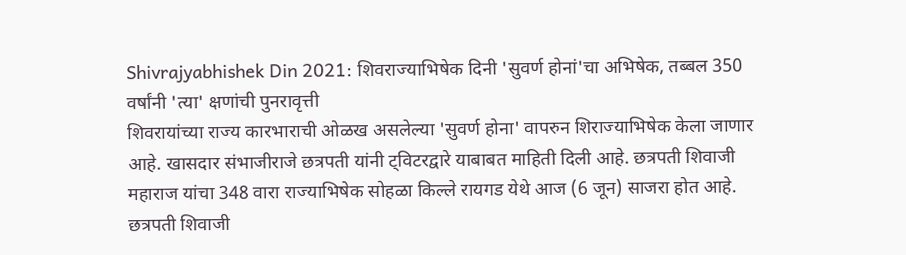Shivrajyabhishek Din 2021: शिवराज्याभिषेक दिनी 'सुवर्ण होनां'चा अभिषेक, तब्बल 350 वर्षांनी 'त्या' क्षणांची पुनरावृत्ती
शिवरायांच्या राज्य कारभाराची ओळख असलेल्या 'सुवर्ण होना' वापरुन शिराज्याभिषेक केला जाणार आहे. खासदार संभाजीराजे छत्रपती यांनी ट्विटरद्वारे याबाबत माहिती दिली आहे. छत्रपती शिवाजी महाराज यांचा 348 वारा राज्याभिषेक सोहळा किल्ले रायगड येथे आज (6 जून) साजरा होत आहे.
छत्रपती शिवाजी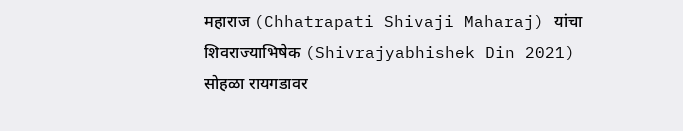महाराज (Chhatrapati Shivaji Maharaj) यांचा शिवराज्याभिषेक (Shivrajyabhishek Din 2021) सोहळा रायगडावर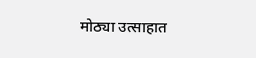मोठ्या उत्साहात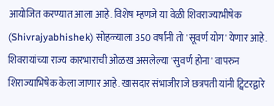आयोजित करण्यात आला आहे. विशेष म्हणजे या वेळी शिवराज्याभीषेक (Shivrajyabhishek) सोहळ्याला 350 वर्षांनी तो 'सूवर्ण योग' येणार आहे. शिवरायांच्या राज्य कारभाराची ओळख असलेल्या 'सुवर्ण होना' वापरुन शिराज्याभिषेक केला जाणार आहे. खासदार संभाजीराजे छत्रपती यांनी ट्विटरद्वारे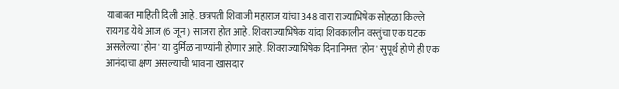याबाबत माहिती दिली आहे. छत्रपती शिवाजी महाराज यांचा 348 वारा राज्याभिषेक सोहळा किल्ले रायगड येथे आज (6 जून) साजरा होत आहे. शिवराज्याभिषेक यांदा शिवकालीन वस्तुंचा एक घटक असलेल्या 'होन' या दुर्मिळ नाण्यांनी होणार आहे. शिवराज्याभिषेक दिनानिमत्त 'होन' सुपूर्थ होणे ही एक आनंदाचा क्षण असल्याची भावना खासदार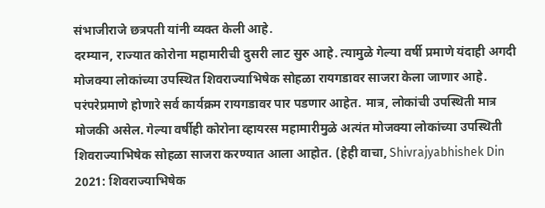संभाजीराजे छत्रपती यांनी व्यक्त केली आहे.
दरम्यान, राज्यात कोरोना महामारीची दुसरी लाट सुरु आहे. त्यामुळे गेल्या वर्षी प्रमाणे यंदाही अगदी मोजक्या लोकांच्या उपस्थित शिवराज्याभिषेक सोहळा रायगडावर साजरा केला जाणार आहे. परंपरेप्रमाणे होणारे सर्व कार्यक्रम रायगडावर पार पडणार आहेत. मात्र, लोकांची उपस्थिती मात्र मोजकी असेल. गेल्या वर्षीही कोरोना व्हायरस महामारीमुळे अत्यंत मोजक्या लोकांच्या उपस्थिती शिवराज्याभिषेक सोहळा साजरा करण्यात आला आहोत. (हेही वाचा, Shivrajyabhishek Din 2021: शिवराज्याभिषेक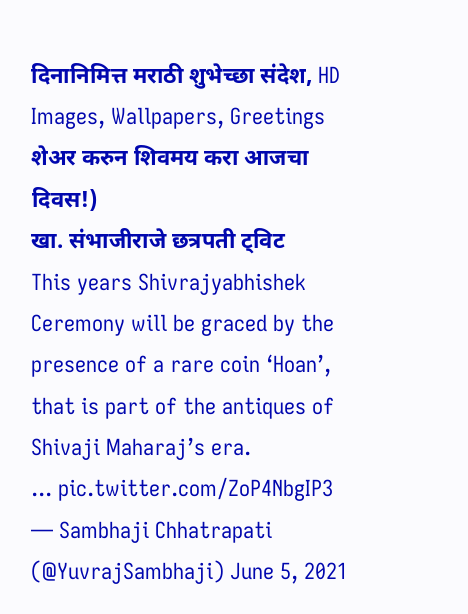दिनानिमित्त मराठी शुभेच्छा संदेश, HD Images, Wallpapers, Greetings शेअर करुन शिवमय करा आजचा दिवस!)
खा. संभाजीराजे छत्रपती ट्विट
This years Shivrajyabhishek Ceremony will be graced by the presence of a rare coin ‘Hoan’, that is part of the antiques of Shivaji Maharaj’s era.
... pic.twitter.com/ZoP4NbgIP3
— Sambhaji Chhatrapati (@YuvrajSambhaji) June 5, 2021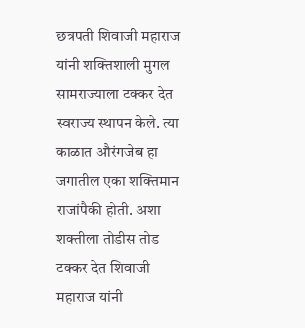छत्रपती शिवाजी महाराज यांनी शक्तिशाली मुगल सामराज्याला टक्कर देत स्वराज्य स्थापन केले. त्या काळात औरंगजेब हा जगातील एका शक्तिमान राजांपैकी होती. अशा शक्तीला तोडीस तोड टक्कर देत शिवाजी महाराज यांनी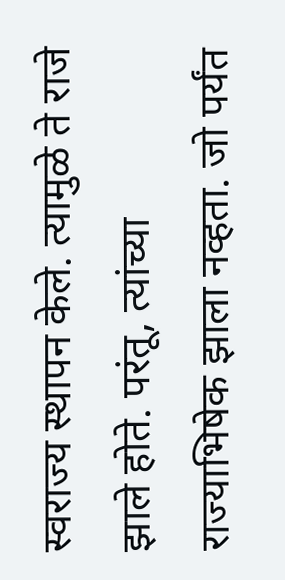स्वराज्य स्थापन केले. त्यामुळे ते राजे झाले होते. परंतू, त्यांच्या राज्याभिषेक झाला नव्हता. जो पर्यंत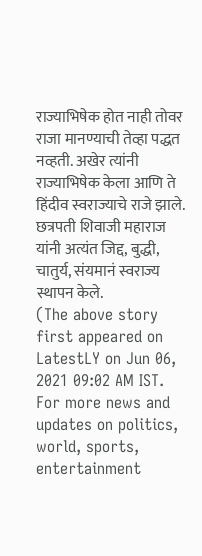राज्याभिषेक होत नाही तोवर राजा मानण्याची तेव्हा पद्धत नव्हती. अखेर त्यांनी राज्याभिषेक केला आणि ते हिंदीव स्वराज्याचे राजे झाले. छत्रपती शिवाजी महाराज यांनी अत्यंत जिद्द, बुद्धी, चातुर्य, संयमानं स्वराज्य स्थापन केले.
(The above story first appeared on LatestLY on Jun 06, 2021 09:02 AM IST. For more news and updates on politics, world, sports, entertainment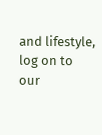and lifestyle, log on to our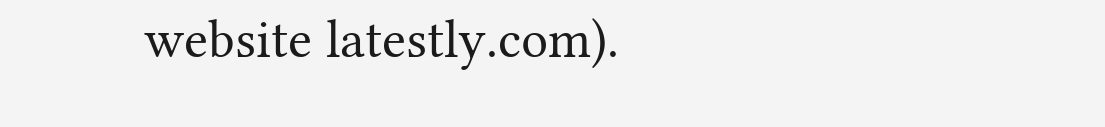website latestly.com).